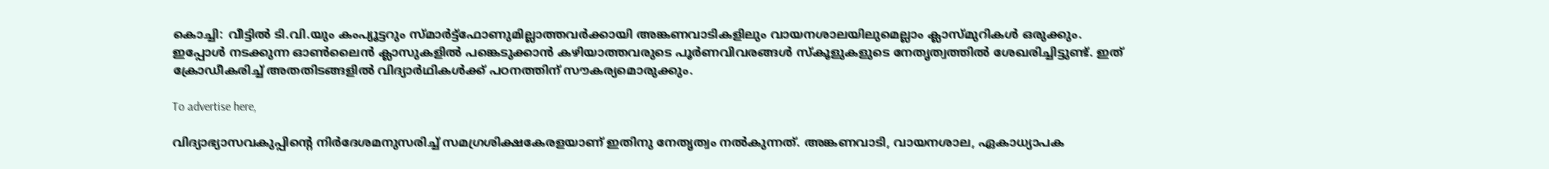കൊച്ചി: വീട്ടില്‍ ടി.വി.യും കംപ്യൂട്ടറും സ്മാര്‍ട്ട്ഫോണുമില്ലാത്തവര്‍ക്കായി അങ്കണവാടികളിലും വായനശാലയിലുമെല്ലാം ക്ലാസ്മുറികള്‍ ഒരുക്കും. ഇപ്പോള്‍ നടക്കുന്ന ഓണ്‍ലൈന്‍ ക്ലാസുകളില്‍ പങ്കെടുക്കാന്‍ കഴിയാത്തവരുടെ പൂര്‍ണവിവരങ്ങള്‍ സ്‌കൂളുകളുടെ നേതൃത്വത്തില്‍ ശേഖരിച്ചിട്ടുണ്ട്. ഇത് ക്രോഡീകരിച്ച് അതതിടങ്ങളില്‍ വിദ്യാര്‍ഥികള്‍ക്ക് പഠനത്തിന് സൗകര്യമൊരുക്കും.

To advertise here,

വിദ്യാഭ്യാസവകുപ്പിന്റെ നിര്‍ദേശമനുസരിച്ച് സമഗ്രശിക്ഷകേരളയാണ് ഇതിനു നേതൃത്വം നല്‍കുന്നത്. അങ്കണവാടി, വായനശാല, ഏകാധ്യാപക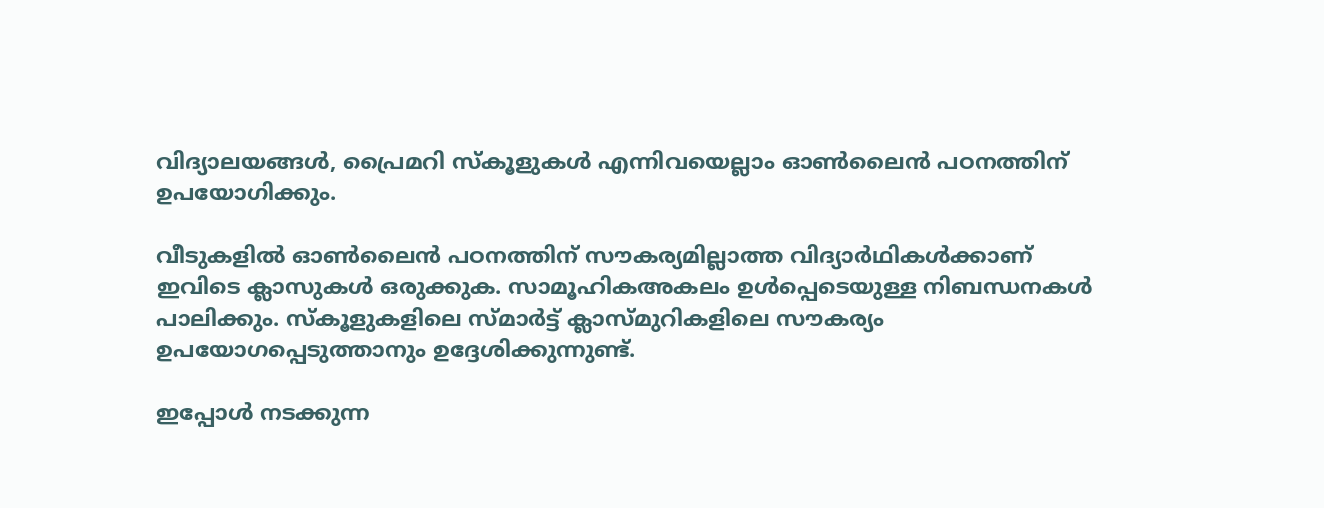വിദ്യാലയങ്ങള്‍, പ്രൈമറി സ്‌കൂളുകള്‍ എന്നിവയെല്ലാം ഓണ്‍ലൈന്‍ പഠനത്തിന് ഉപയോഗിക്കും.

വീടുകളില്‍ ഓണ്‍ലൈന്‍ പഠനത്തിന് സൗകര്യമില്ലാത്ത വിദ്യാര്‍ഥികള്‍ക്കാണ് ഇവിടെ ക്ലാസുകള്‍ ഒരുക്കുക. സാമൂഹികഅകലം ഉള്‍പ്പെടെയുള്ള നിബന്ധനകള്‍ പാലിക്കും. സ്‌കൂളുകളിലെ സ്മാര്‍ട്ട് ക്ലാസ്മുറികളിലെ സൗകര്യം ഉപയോഗപ്പെടുത്താനും ഉദ്ദേശിക്കുന്നുണ്ട്.

ഇപ്പോള്‍ നടക്കുന്ന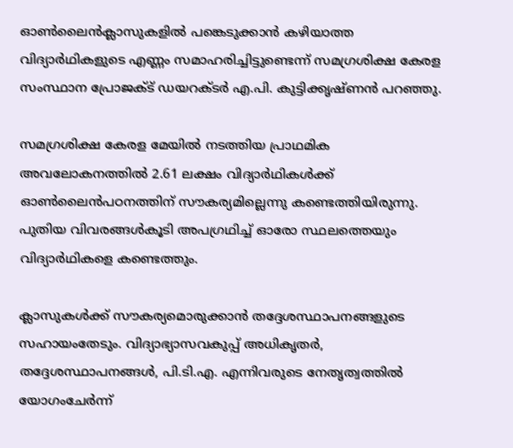ഓണ്‍ലൈന്‍ക്ലാസുകളില്‍ പങ്കെടുക്കാന്‍ കഴിയാത്ത വിദ്യാര്‍ഥികളുടെ എണ്ണം സമാഹരിച്ചിട്ടുണ്ടെന്ന് സമഗ്രശിക്ഷ കേരള സംസ്ഥാന പ്രോജക്ട് ഡയറക്ടര്‍ എ.പി. കുട്ടിക്കൃഷ്ണന്‍ പറഞ്ഞു.

സമഗ്രശിക്ഷ കേരള മേയില്‍ നടത്തിയ പ്രാഥമിക അവലോകനത്തില്‍ 2.61 ലക്ഷം വിദ്യാര്‍ഥികള്‍ക്ക് ഓണ്‍ലൈന്‍പഠനത്തിന് സൗകര്യമില്ലെന്നു കണ്ടെത്തിയിരുന്നു. പുതിയ വിവരങ്ങള്‍കൂടി അപഗ്രഥിച്ച് ഓരോ സ്ഥലത്തെയും വിദ്യാര്‍ഥികളെ കണ്ടെത്തും.

ക്ലാസുകള്‍ക്ക് സൗകര്യമൊരുക്കാന്‍ തദ്ദേശസ്ഥാപനങ്ങളുടെ സഹായംതേടും. വിദ്യാഭ്യാസവകുപ്പ് അധികൃതര്‍, തദ്ദേശസ്ഥാപനങ്ങള്‍, പി.ടി.എ. എന്നിവരുടെ നേതൃത്വത്തില്‍ യോഗംചേര്‍ന്ന്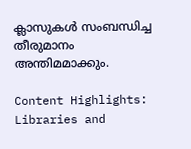ക്ലാസുകള്‍ സംബന്ധിച്ച തീരുമാനം അന്തിമമാക്കും.

Content Highlights: Libraries and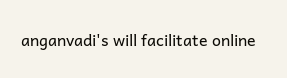anganvadi's will facilitate online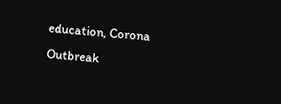education, Corona Outbreak